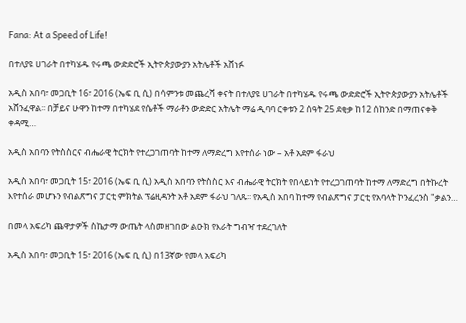Fana: At a Speed of Life!

በተለያዩ ሀገራት በተካሄዱ የሩጫ ውድድሮች ኢትዮጵያውያን አትሌቶች አሸነፉ

አዲስ አበባ፣ መጋቢት 16፣ 2016 (ኤፍ ቢ ሲ) በሳምንቱ መጨረሻ ቀናት በተለያዩ ሀገራት በተካሄዱ የሩጫ ውድድሮች ኢትዮጵያውያን አትሌቶች አሸንፈዋል፡፡ በቻይና ሁዋን ከተማ በተካሄደ የሴቶች ማራቶን ውድድር አትሌት ማሬ ዲባባ ርቀቱን 2 ሰዓት 25 ደቂቃ ከ12 ሰከንድ በማጠናቀቅ ቀዳሚ…

አዲስ አበባን የትስስርና ብሔራዊ ትርክት የተረጋገጠባት ከተማ ለማድረግ እየተሰራ ነው – አቶ አደም ፋራህ

አዲስ አበባ፣ መጋቢት 15፣ 2016 (ኤፍ ቢ ሲ) አዲስ አበባን የትስስር እና ብሔራዊ ትርክት የበላይነት የተረጋገጠባት ከተማ ለማድረግ በትኩረት እየተሰራ መሆኑን የብልጽግና ፓርቲ ምክትል ፕሬዚዳንት አቶ አደም ፋራህ ገለጹ፡፡ የአዲስ አበባ ከተማ የብልጽግና ፓርቲ የአባላት ኮንፈረንስ "ቃልን…

በመላ አፍሪካ ጨዋታዎች ስኬታማ ውጤት ላስመዘገበው ልዑክ የእራት ግብዣ ተደረገለት

አዲስ አበባ፣ መጋቢት 15፣ 2016 (ኤፍ ቢ ሲ) በ13ኛው የመላ አፍሪካ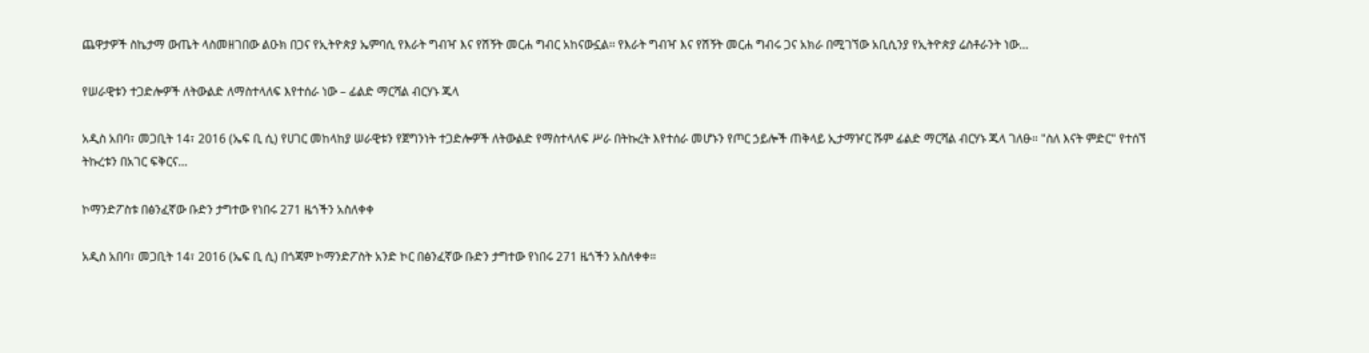ጨዋታዎች ስኬታማ ውጤት ላስመዘገበው ልዑክ በጋና የኢትዮጵያ ኤምባሲ የእራት ግብዣ እና የሽኝት መርሐ ግብር አከናውኗል፡፡ የእራት ግብዣ እና የሽኝት መርሐ ግብሩ ጋና አክራ በሚገኘው አቢሲንያ የኢትዮጵያ ሬስቶራንት ነው…

የሠራዊቱን ተጋድሎዎች ለትውልድ ለማስተላለፍ እየተሰራ ነው – ፊልድ ማርሻል ብርሃኑ ጁላ

አዲስ አበባ፣ መጋቢት 14፣ 2016 (ኤፍ ቢ ሲ) የሀገር መከላከያ ሠራዊቱን የጀግንነት ተጋድሎዎች ለትውልድ የማስተላለፍ ሥራ በትኩረት እየተሰራ መሆኑን የጦር ኃይሎች ጠቅላይ ኢታማዦር ሹም ፊልድ ማርሻል ብርሃኑ ጁላ ገለፁ። "ስለ እናት ምድር" የተሰኘ ትኩረቱን በአገር ፍቅርና…

ኮማንድፖስቱ በፅንፈኛው ቡድን ታግተው የነበሩ 271 ዜጎችን አስለቀቀ

አዲስ አበባ፣ መጋቢት 14፣ 2016 (ኤፍ ቢ ሲ) በጎጃም ኮማንድፖስት አንድ ኮር በፅንፈኛው ቡድን ታግተው የነበሩ 271 ዜጎችን አስለቀቀ።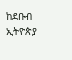ከደቡብ ኢትዮጵያ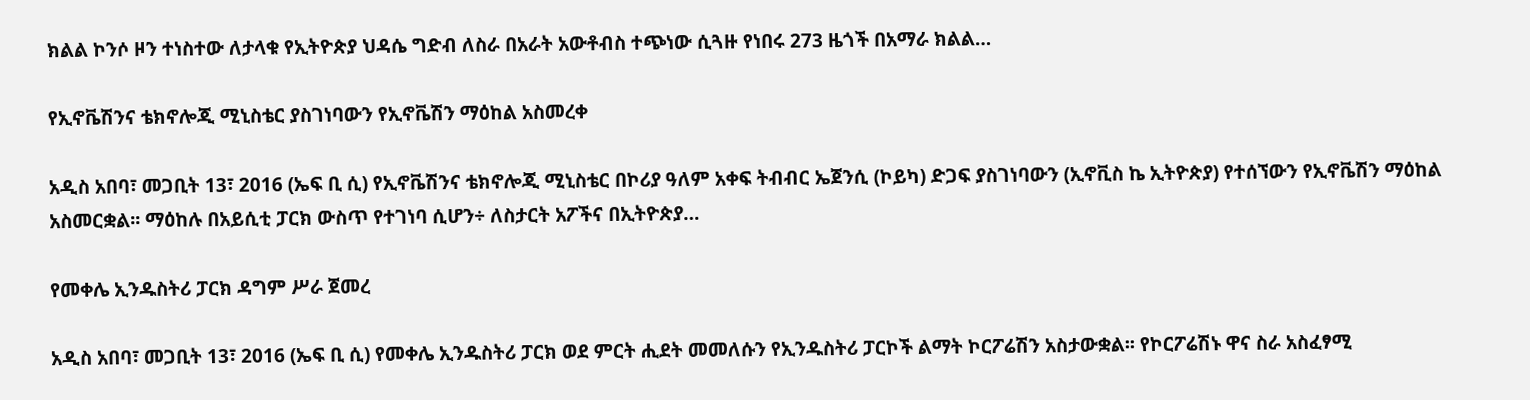ክልል ኮንሶ ዞን ተነስተው ለታላቁ የኢትዮጵያ ህዳሴ ግድብ ለስራ በአራት አውቶብስ ተጭነው ሲጓዙ የነበሩ 273 ዜጎች በአማራ ክልል…

የኢኖቬሽንና ቴክኖሎጂ ሚኒስቴር ያስገነባውን የኢኖቬሽን ማዕከል አስመረቀ

አዲስ አበባ፣ መጋቢት 13፣ 2016 (ኤፍ ቢ ሲ) የኢኖቬሽንና ቴክኖሎጂ ሚኒስቴር በኮሪያ ዓለም አቀፍ ትብብር ኤጀንሲ (ኮይካ) ድጋፍ ያስገነባውን (ኢኖቪስ ኬ ኢትዮጵያ) የተሰኘውን የኢኖቬሽን ማዕከል አስመርቋል፡፡ ማዕከሉ በአይሲቲ ፓርክ ውስጥ የተገነባ ሲሆን÷ ለስታርት አፖችና በኢትዮጵያ…

የመቀሌ ኢንዱስትሪ ፓርክ ዳግም ሥራ ጀመረ

አዲስ አበባ፣ መጋቢት 13፣ 2016 (ኤፍ ቢ ሲ) የመቀሌ ኢንዱስትሪ ፓርክ ወደ ምርት ሒደት መመለሱን የኢንዱስትሪ ፓርኮች ልማት ኮርፖሬሽን አስታውቋል፡፡ የኮርፖሬሽኑ ዋና ስራ አስፈፃሚ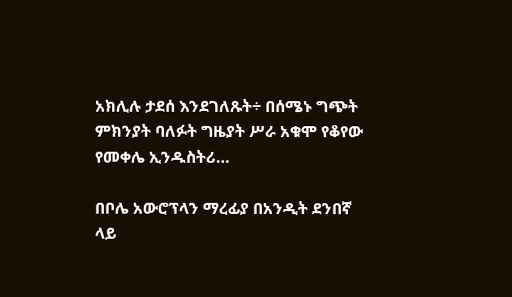አክሊሉ ታደሰ እንደገለጹት÷ በሰሜኑ ግጭት ምክንያት ባለፉት ግዜያት ሥራ አቁሞ የቆየው የመቀሌ ኢንዱስትሪ…

በቦሌ አውሮፕላን ማረፊያ በአንዲት ደንበኛ ላይ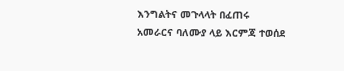እንግልትና መጉላላት በፈጠሩ አመራርና ባለሙያ ላይ እርምጃ ተወሰደ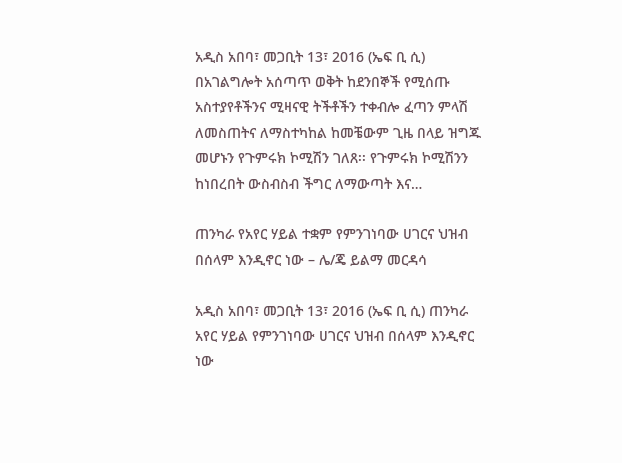አዲስ አበባ፣ መጋቢት 13፣ 2016 (ኤፍ ቢ ሲ) በአገልግሎት አሰጣጥ ወቅት ከደንበኞች የሚሰጡ አስተያየቶችንና ሚዛናዊ ትችቶችን ተቀብሎ ፈጣን ምላሽ ለመስጠትና ለማስተካከል ከመቼውም ጊዜ በላይ ዝግጁ መሆኑን የጉምሩክ ኮሚሽን ገለጸ፡፡ የጉምሩክ ኮሚሽንን ከነበረበት ውስብስብ ችግር ለማውጣት እና…

ጠንካራ የአየር ሃይል ተቋም የምንገነባው ሀገርና ህዝብ በሰላም እንዲኖር ነው – ሌ/ጄ ይልማ መርዳሳ

አዲስ አበባ፣ መጋቢት 13፣ 2016 (ኤፍ ቢ ሲ) ጠንካራ አየር ሃይል የምንገነባው ሀገርና ህዝብ በሰላም እንዲኖር ነው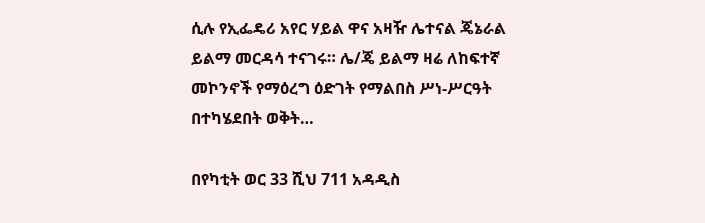ሲሉ የኢፌዴሪ አየር ሃይል ዋና አዛዥ ሌተናል ጄኔራል ይልማ መርዳሳ ተናገሩ። ሌ/ጄ ይልማ ዛሬ ለከፍተኛ መኮንኖች የማዕረግ ዕድገት የማልበስ ሥነ-ሥርዓት በተካሄደበት ወቅት…

በየካቲት ወር 33 ሺህ 711 አዳዲስ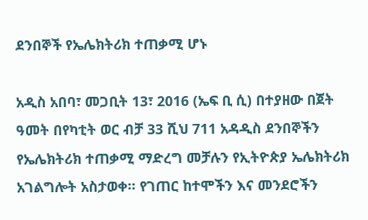ደንበኞች የኤሌክትሪክ ተጠቃሚ ሆኑ

አዲስ አበባ፣ መጋቢት 13፣ 2016 (ኤፍ ቢ ሲ) በተያዘው በጀት ዓመት በየካቲት ወር ብቻ 33 ሺህ 711 አዳዲስ ደንበኞችን የኤሌክትሪክ ተጠቃሚ ማድረግ መቻሉን የኢትዮጵያ ኤሌክትሪክ አገልግሎት አስታወቀ፡፡ የገጠር ከተሞችን እና መንደሮችን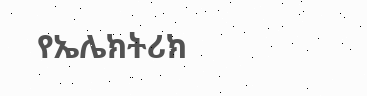የኤሌክትሪክ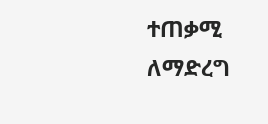ተጠቃሚ ለማድረግ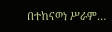በተከናወነ ሥራም…